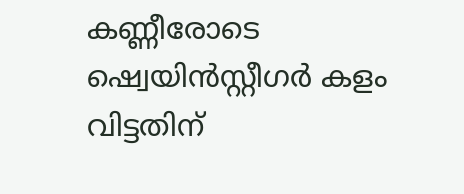കണ്ണീരോടെ ഷ്വെയിന്‍സ്റ്റീഗര്‍ കളം വിട്ടതിന്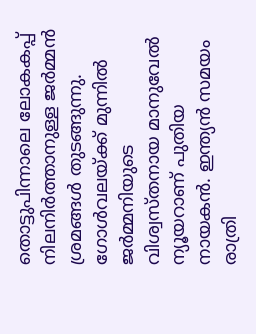തൊട്ടുപിന്നാലെ ലോകകപ്പ് നിലനിര്‍ത്താനുള്ള ജര്‍മ്മന്‍ ശ്രമങ്ങള്‍ തുടങ്ങുന്നു. ഗോള്‍വലയ്ക്ക് മുന്നില്‍ ജര്‍മ്മനിയുടെ വിശ്വസ്തനായ മാനുവേല്‍ ന്യൂയറാണ് പുതിയ നായകന്‍. ഇന്ത്യന്‍ സമയം രാത്രി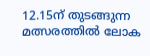12.15ന് തുടങ്ങുന്ന മത്സരത്തില്‍ ലോക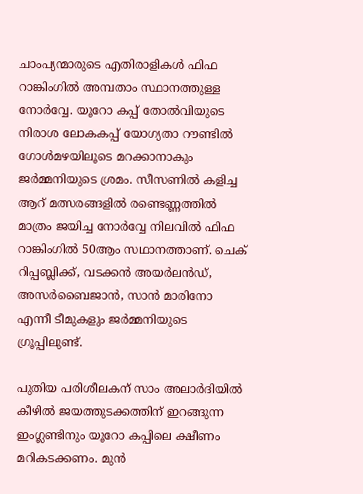ചാംപ്യന്മാരുടെ എതിരാളികള്‍ ഫിഫ റാങ്കിംഗില്‍ അമ്പതാം സ്ഥാനത്തുള്ള നോര്‍വ്വേ. യൂറോ കപ്പ് തോല്‍വിയുടെ നിരാശ ലോകകപ്പ് യോഗ്യതാ റൗണ്ടില്‍ ഗോള്‍മഴയിലൂടെ മറക്കാനാകും ജര്‍മ്മനിയുടെ ശ്രമം. സീസണില്‍ കളിച്ച ആറ് മത്സരങ്ങളില്‍ രണ്ടെണ്ണത്തില്‍ മാത്രം ജയിച്ച നോര്‍വ്വേ നിലവില്‍ ഫിഫ റാങ്കിംഗില്‍ 50ആം സഥാനത്താണ്. ചെക് റിപ്പബ്ലിക്ക്, വടക്കന്‍ അയര്‍ലന്‍ഡ്, അസര്‍ബൈജാന്‍, സാന്‍ മാരിനോ എന്നീ ടീമുകളും ജര്‍മ്മനിയുടെ ഗ്രൂപ്പിലുണ്ട്.

പുതിയ പരിശീലകന് സാം അലാര്‍ദിയില്‍ കീഴില്‍ ജയത്തുടക്കത്തിന് ഇറങ്ങുന്ന ഇംഗ്ലണ്ടിനും യൂറോ കപ്പിലെ ക്ഷീണം മറികടക്കണം. മുന്‍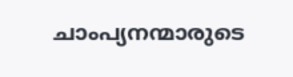ചാംപ്യന‍ന്മാരുടെ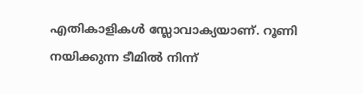എതികാളികള്‍ സ്ലോവാക്യയാണ്. റൂണി നയിക്കുന്ന ടീമില്‍ നിന്ന്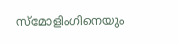സ്‌മോളിംഗിനെയും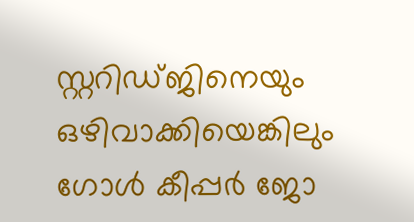സ്റ്ററിഡ്ജിനെയും ഒഴിവാക്കിയെങ്കിലും ഗോള്‍ കീപ്പര്‍ ജോ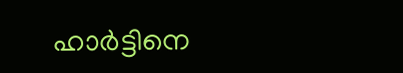ഹാര്‍ട്ടിനെ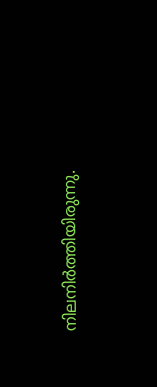നിലനിര്‍ത്തിയിരുന്നു.